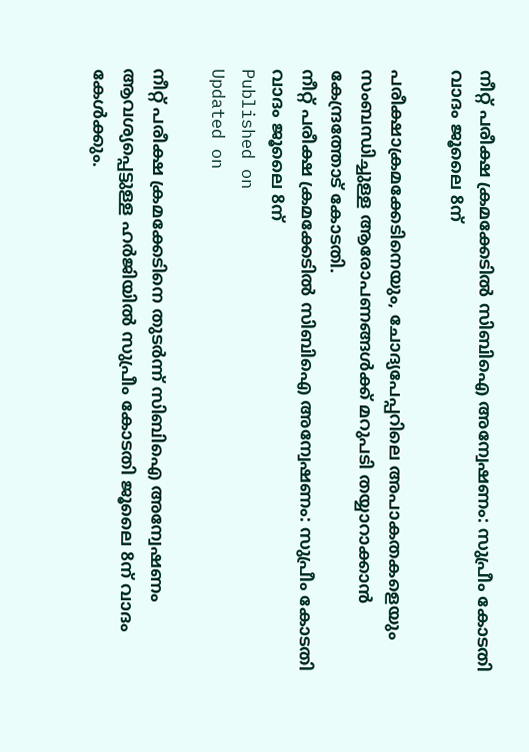നീറ്റ് പരീക്ഷ ക്രമക്കേടിൽ സിബിഐ അന്വേഷണം: സുപ്രീം കോടതി വാദം ജൂലൈ 8ന്

പരീക്ഷാക്രമക്കേടിനെയും, ചോദ്യപേപ്പറിലെ അപാകതകളെയും സംബന്ധിച്ചുള്ള ആരോപണങ്ങൾക്ക് മറുപടി തയ്യാറാക്കാൻ കേന്ദ്രത്തോട് കോടതി.
നീറ്റ് പരീക്ഷ ക്രമക്കേടിൽ സിബിഐ അന്വേഷണം: സുപ്രീം കോടതി വാദം ജൂലൈ 8ന്
Published on
Updated on

നീറ്റ് പരീക്ഷ ക്രമക്കേടിനെ തുടർന്ന് സിബിഐ അന്വേഷണം ആവശ്യപ്പെട്ടുള്ള ഹർജിയിൽ സുപ്രീം കോടതി ജൂലൈ 8ന് വാദം കേൾക്കും.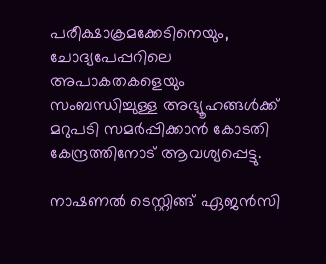പരീക്ഷാക്രമക്കേടിനെയും, ചോദ്യപേപ്പറിലെ അപാകതകളെയും സംബന്ധിച്ചുള്ള അഭ്യൂഹങ്ങൾക്ക് മറുപടി സമർപ്പിക്കാൻ കോടതി കേന്ദ്രത്തിനോട് ആവശ്യപ്പെട്ടു.

നാഷണൽ ടെസ്റ്റിങ്ങ് ഏജൻസി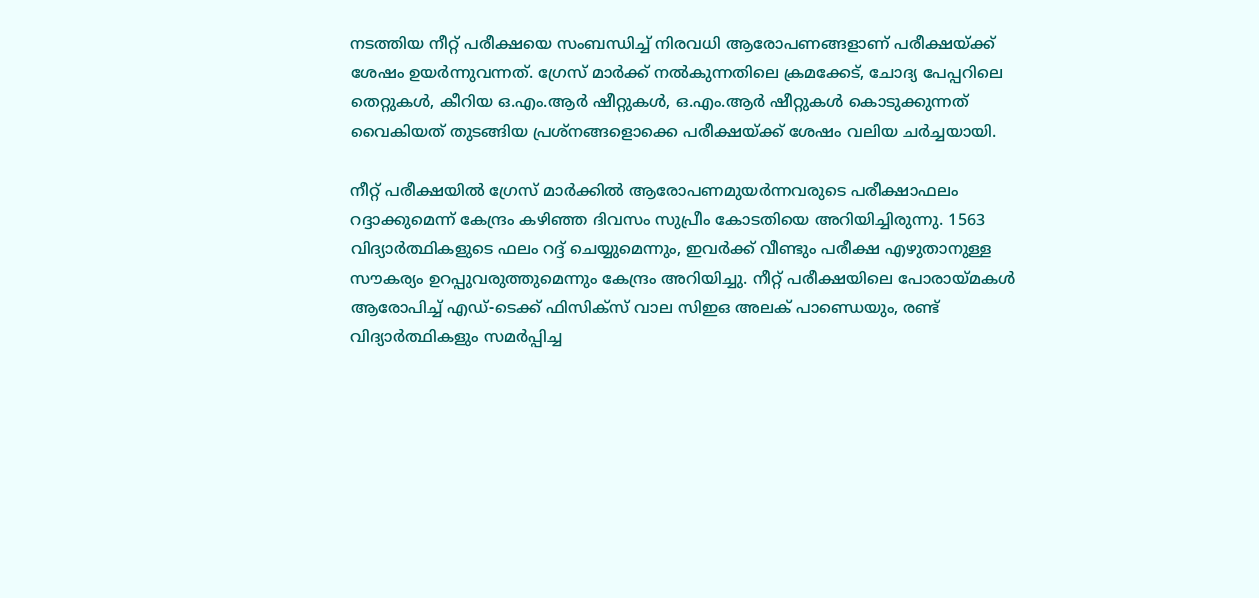നടത്തിയ നീറ്റ് പരീക്ഷയെ സംബന്ധിച്ച് നിരവധി ആരോപണങ്ങളാണ് പരീക്ഷയ്ക്ക് ശേഷം ഉയർന്നുവന്നത്. ഗ്രേസ് മാർക്ക് നൽകുന്നതിലെ ക്രമക്കേട്, ചോദ്യ പേപ്പറിലെ തെറ്റുകൾ, കീറിയ ഒ.എം.ആർ ഷീറ്റുകൾ, ഒ.എം.ആർ ഷീറ്റുകൾ കൊടുക്കുന്നത് വൈകിയത് തുടങ്ങിയ പ്രശ്നങ്ങളൊക്കെ പരീക്ഷയ്ക്ക് ശേഷം വലിയ ചർച്ചയായി.

നീറ്റ് പരീക്ഷയിൽ ഗ്രേസ് മാ‍‍ർക്കിൽ ആരോപണമുയർന്നവരുടെ പരീക്ഷാഫലം റദ്ദാക്കുമെന്ന് കേന്ദ്രം കഴിഞ്ഞ ദിവസം സുപ്രീം കോടതിയെ അറിയിച്ചിരുന്നു. 1563 വിദ്യാ‍ർത്ഥികളുടെ ഫലം റദ്ദ് ചെയ്യുമെന്നും, ഇവ‍ർക്ക് വീണ്ടും പരീക്ഷ എഴുതാനുള്ള സൗകര്യം ഉറപ്പുവരുത്തുമെന്നും കേന്ദ്രം അറിയിച്ചു. നീറ്റ് പരീക്ഷയിലെ പോരായ്മകൾ ആരോപിച്ച് എഡ്-ടെക്ക് ഫിസിക്സ് വാല സിഇഒ അലക് പാണ്ഡെയും, രണ്ട് വിദ്യാ‍ർത്ഥികളും സമ‍ർപ്പിച്ച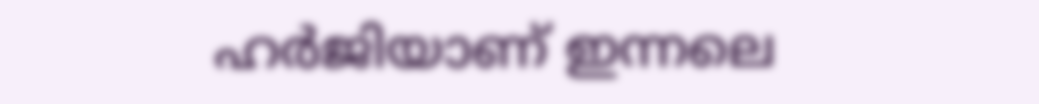ഹ‍ർജിയാണ് ഇന്നലെ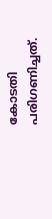കോടതി പരിഗണിച്ചത്.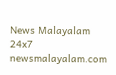News Malayalam 24x7
newsmalayalam.com